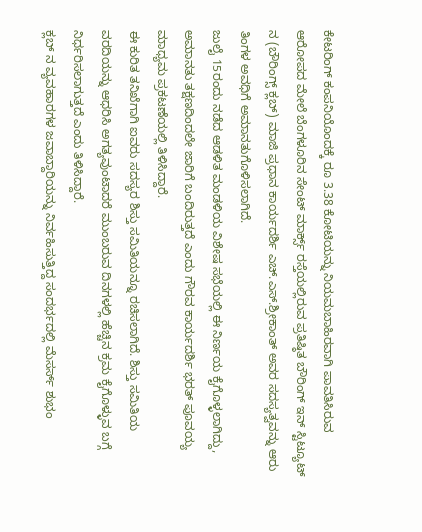ಕೇಟರಿಂಗ್ ಕಂಪನಿಯೊಂದಕ್ಕೆ ರೂ 3.38 ಕೋಟಿಯನ್ನು ನಿಯಮಬಾಹಿರವಾಗಿ ಪಾವತಿಸಿರುವ ಆರೋಪದ ಮೇಲೆ ಬೆಂಗಳೂರಿನ ಸೇಂಟ್ ಮಾರ್ಕ್ಸ್ ರಸ್ತೆಯಲ್ಲಿರುವ ಪ್ರತಿಷ್ಠಿತ ಬೌರಿಂಗ್ ಇನ್ ಸ್ಟಿಟ್ಯೂಟ್ ನ (ಬೌರಿಂಗ್ಸ್ ಕ್ಲಬ್) ಮಾಜಿ ಪ್ರಧಾನ ಕಾರ್ಯದರ್ಶಿ ಎಚ್.ಎಸ್.ಶ್ರೀಕಾಂತ್ ಅವರ ಸದಸ್ಯತ್ವವನ್ನು ಆರು ತಿಂಗಳ ಅವಧಿಗೆ ಅಮಾನತುಗೊಳಿಸಲಾಗಿದೆ.
ಜುಲೈ 15ರಂದು ನಡೆದ ಆಡಳಿತ ಮಂಡಳಿಯ ವಿಶೇಷ ಸಭೆಯಲ್ಲಿ ಈ ನಿರ್ಣಯ ಕೈಗೊಳ್ಳಲಾಗಿದ್ದು, ಅಮಾನತು ತಕ್ಷಣದಿಂದಲೇ ಜಾರಿಗೆ ಬಂದಿರುತ್ತದೆ ಎಂದು ಗೌರವ ಕಾರ್ಯದರ್ಶಿ ಭರತ್ ಪೂವಯ್ಯ ಮಾಧ್ಯಮ ಪ್ರಕಟಣೆಯಲ್ಲಿ ತಿಳಿಸಿದ್ದಾರೆ.
ಈ ಕುರಿತ ತನಿಖೆಗಾಗಿ ಐವರು ಸದಸ್ಯರ ಶಿಸ್ತು ಸಮಿತಿಯನ್ನೂ ರಚಿಸಲಾಗಿದೆ. ಶಿಸ್ತು ಸಮಿತಿಯ ವರದಿಯನ್ನು ಆಧರಿಸಿ ಅಗತ್ಯವುಂಟಾದರೆ ಮುಂಬರುವ ದಿನಗಳಲ್ಲಿ ಹೆಚ್ಚಿನ ಕ್ರಮ ಕೈಗೊಳ್ಳುವ ಬಗ್ಗೆ ನಿರ್ಧರಿಸಲಾಗುತ್ತದೆ ಎಂದು ತಿಳಿಸಿದ್ದಾರೆ.
ಕ್ಲಬ್ ನ ವ್ಯವಹಾರಗಳ ಜವಾಬ್ದಾರಿಯನ್ನು ನಿರ್ವಹಿಸುತ್ತಿದ್ದ ಸಂದರ್ಭದಲ್ಲಿ ಮೆಸರ್ಸ್ ಶುಭಂ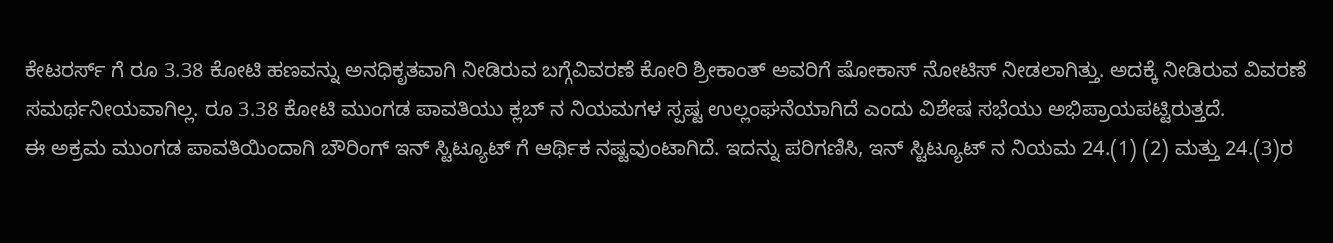ಕೇಟರರ್ಸ್ ಗೆ ರೂ 3.38 ಕೋಟಿ ಹಣವನ್ನು ಅನಧಿಕೃತವಾಗಿ ನೀಡಿರುವ ಬಗ್ಗೆವಿವರಣೆ ಕೋರಿ ಶ್ರೀಕಾಂತ್ ಅವರಿಗೆ ಷೋಕಾಸ್ ನೋಟಿಸ್ ನೀಡಲಾಗಿತ್ತು. ಅದಕ್ಕೆ ನೀಡಿರುವ ವಿವರಣೆ ಸಮರ್ಥನೀಯವಾಗಿಲ್ಲ. ರೂ 3.38 ಕೋಟಿ ಮುಂಗಡ ಪಾವತಿಯು ಕ್ಲಬ್ ನ ನಿಯಮಗಳ ಸ್ಪಷ್ಟ ಉಲ್ಲಂಘನೆಯಾಗಿದೆ ಎಂದು ವಿಶೇಷ ಸಭೆಯು ಅಭಿಪ್ರಾಯಪಟ್ಟಿರುತ್ತದೆ.
ಈ ಅಕ್ರಮ ಮುಂಗಡ ಪಾವತಿಯಿಂದಾಗಿ ಬೌರಿಂಗ್ ಇನ್ ಸ್ಟಿಟ್ಯೂಟ್ ಗೆ ಆರ್ಥಿಕ ನಷ್ಟವುಂಟಾಗಿದೆ. ಇದನ್ನು ಪರಿಗಣಿಸಿ, ಇನ್ ಸ್ಟಿಟ್ಯೂಟ್ ನ ನಿಯಮ 24.(1) (2) ಮತ್ತು 24.(3)ರ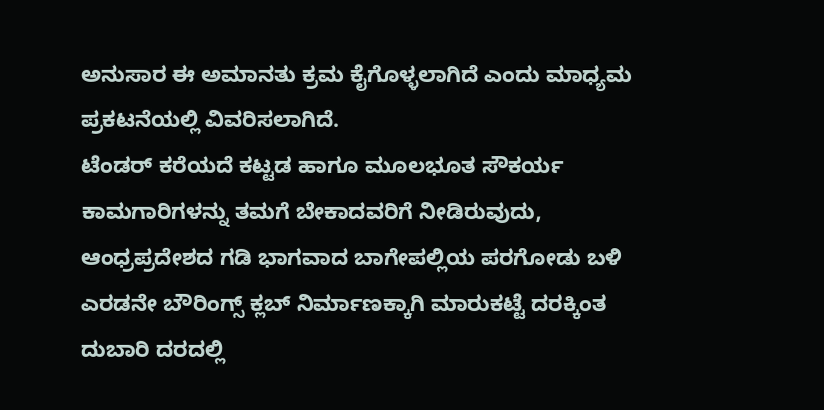ಅನುಸಾರ ಈ ಅಮಾನತು ಕ್ರಮ ಕೈಗೊಳ್ಳಲಾಗಿದೆ ಎಂದು ಮಾಧ್ಯಮ ಪ್ರಕಟನೆಯಲ್ಲಿ ವಿವರಿಸಲಾಗಿದೆ.
ಟೆಂಡರ್ ಕರೆಯದೆ ಕಟ್ಟಡ ಹಾಗೂ ಮೂಲಭೂತ ಸೌಕರ್ಯ ಕಾಮಗಾರಿಗಳನ್ನು ತಮಗೆ ಬೇಕಾದವರಿಗೆ ನೀಡಿರುವುದು, ಆಂಧ್ರಪ್ರದೇಶದ ಗಡಿ ಭಾಗವಾದ ಬಾಗೇಪಲ್ಲಿಯ ಪರಗೋಡು ಬಳಿ ಎರಡನೇ ಬೌರಿಂಗ್ಸ್ ಕ್ಲಬ್ ನಿರ್ಮಾಣಕ್ಕಾಗಿ ಮಾರುಕಟ್ಟೆ ದರಕ್ಕಿಂತ ದುಬಾರಿ ದರದಲ್ಲಿ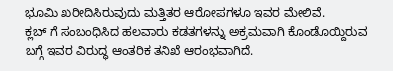ಭೂಮಿ ಖರೀದಿಸಿರುವುದು ಮತ್ತಿತರ ಆರೋಪಗಳೂ ಇವರ ಮೇಲಿವೆ.
ಕ್ಲಬ್ ಗೆ ಸಂಬಂಧಿಸಿದ ಹಲವಾರು ಕಡತಗಳನ್ನು ಅಕ್ರಮವಾಗಿ ಕೊಂಡೊಯ್ದಿರುವ ಬಗ್ಗೆ ಇವರ ವಿರುದ್ಧ ಆಂತರಿಕ ತನಿಖೆ ಆರಂಭವಾಗಿದೆ.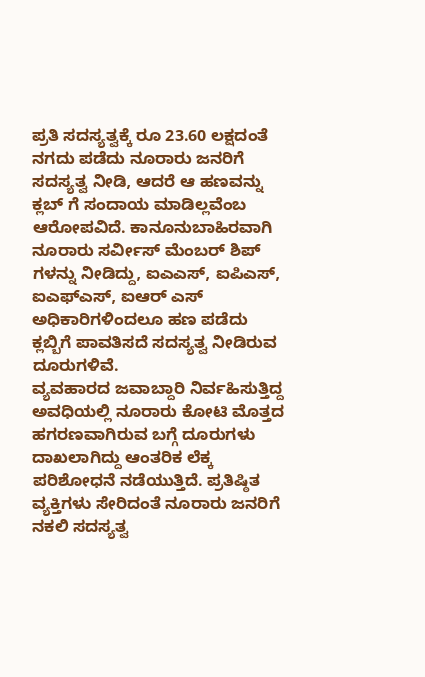ಪ್ರತಿ ಸದಸ್ಯತ್ವಕ್ಕೆ ರೂ 23.60 ಲಕ್ಷದಂತೆ ನಗದು ಪಡೆದು ನೂರಾರು ಜನರಿಗೆ ಸದಸ್ಯತ್ವ ನೀಡಿ, ಆದರೆ ಆ ಹಣವನ್ನು ಕ್ಲಬ್ ಗೆ ಸಂದಾಯ ಮಾಡಿಲ್ಲವೆಂಬ ಆರೋಪವಿದೆ. ಕಾನೂನುಬಾಹಿರವಾಗಿ ನೂರಾರು ಸರ್ವೀಸ್ ಮೆಂಬರ್ ಶಿಪ್ ಗಳನ್ನು ನೀಡಿದ್ದು, ಐಎಎಸ್, ಐಪಿಎಸ್, ಐಎಫ್ಎಸ್, ಐಆರ್ ಎಸ್ ಅಧಿಕಾರಿಗಳಿಂದಲೂ ಹಣ ಪಡೆದು ಕ್ಲಬ್ಬಿಗೆ ಪಾವತಿಸದೆ ಸದಸ್ಯತ್ವ ನೀಡಿರುವ ದೂರುಗಳಿವೆ.
ವ್ಯವಹಾರದ ಜವಾಬ್ದಾರಿ ನಿರ್ವಹಿಸುತ್ತಿದ್ದ ಅವಧಿಯಲ್ಲಿ ನೂರಾರು ಕೋಟಿ ಮೊತ್ತದ ಹಗರಣವಾಗಿರುವ ಬಗ್ಗೆ ದೂರುಗಳು ದಾಖಲಾಗಿದ್ದು ಆಂತರಿಕ ಲೆಕ್ಕ ಪರಿಶೋಧನೆ ನಡೆಯುತ್ತಿದೆ. ಪ್ರತಿಷ್ಠಿತ ವ್ಯಕ್ತಿಗಳು ಸೇರಿದಂತೆ ನೂರಾರು ಜನರಿಗೆ ನಕಲಿ ಸದಸ್ಯತ್ವ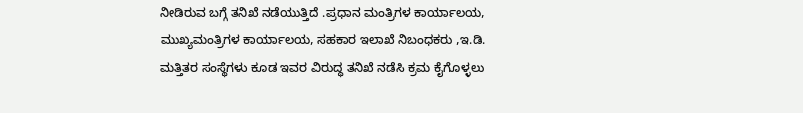ನೀಡಿರುವ ಬಗ್ಗೆ ತನಿಖೆ ನಡೆಯುತ್ತಿದೆ .ಪ್ರಧಾನ ಮಂತ್ರಿಗಳ ಕಾರ್ಯಾಲಯ, ಮುಖ್ಯಮಂತ್ರಿಗಳ ಕಾರ್ಯಾಲಯ, ಸಹಕಾರ ಇಲಾಖೆ ನಿಬಂಧಕರು ,ಇ.ಡಿ. ಮತ್ತಿತರ ಸಂಸ್ಥೆಗಳು ಕೂಡ ಇವರ ವಿರುದ್ಧ ತನಿಖೆ ನಡೆಸಿ ಕ್ರಮ ಕೈಗೊಳ್ಳಲು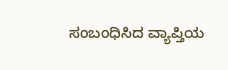ಸಂಬಂಧಿಸಿದ ವ್ಯಾಪ್ತಿಯ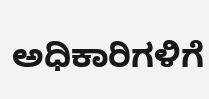ಅಧಿಕಾರಿಗಳಿಗೆ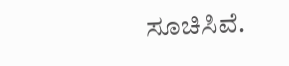ಸೂಚಿಸಿವೆ.